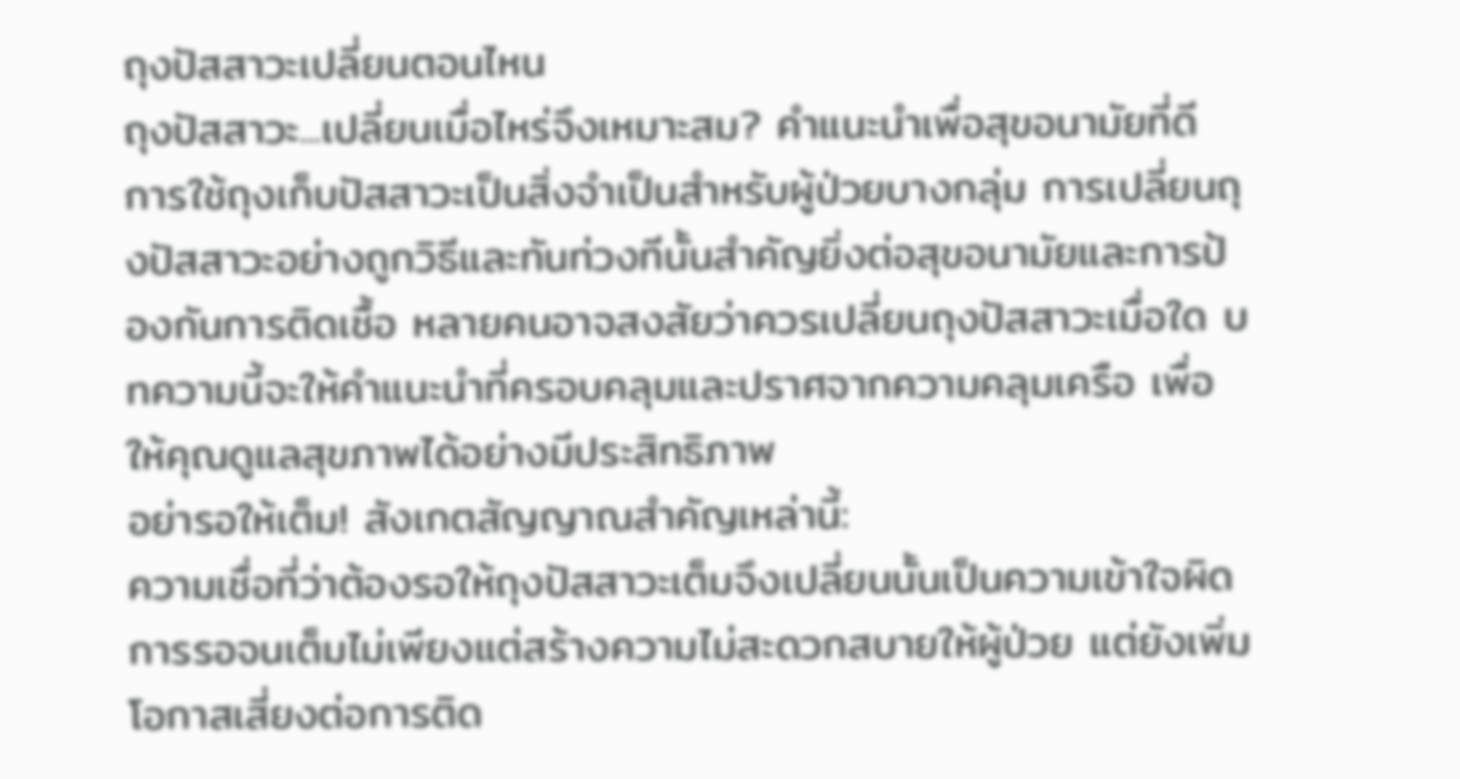ถุงปัสสาวะเปลี่ยนตอนไหน
ถุงปัสสาวะ...เปลี่ยนเมื่อไหร่จึงเหมาะสม? คำแนะนำเพื่อสุขอนามัยที่ดี
การใช้ถุงเก็บปัสสาวะเป็นสิ่งจำเป็นสำหรับผู้ป่วยบางกลุ่ม การเปลี่ยนถุงปัสสาวะอย่างถูกวิธีและทันท่วงทีนั้นสำคัญยิ่งต่อสุขอนามัยและการป้องกันการติดเชื้อ หลายคนอาจสงสัยว่าควรเปลี่ยนถุงปัสสาวะเมื่อใด บทความนี้จะให้คำแนะนำที่ครอบคลุมและปราศจากความคลุมเครือ เพื่อให้คุณดูแลสุขภาพได้อย่างมีประสิทธิภาพ
อย่ารอให้เต็ม! สังเกตสัญญาณสำคัญเหล่านี้:
ความเชื่อที่ว่าต้องรอให้ถุงปัสสาวะเต็มจึงเปลี่ยนนั้นเป็นความเข้าใจผิด การรอจนเต็มไม่เพียงแต่สร้างความไม่สะดวกสบายให้ผู้ป่วย แต่ยังเพิ่มโอกาสเสี่ยงต่อการติด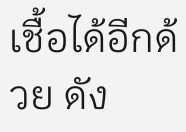เชื้อได้อีกด้วย ดัง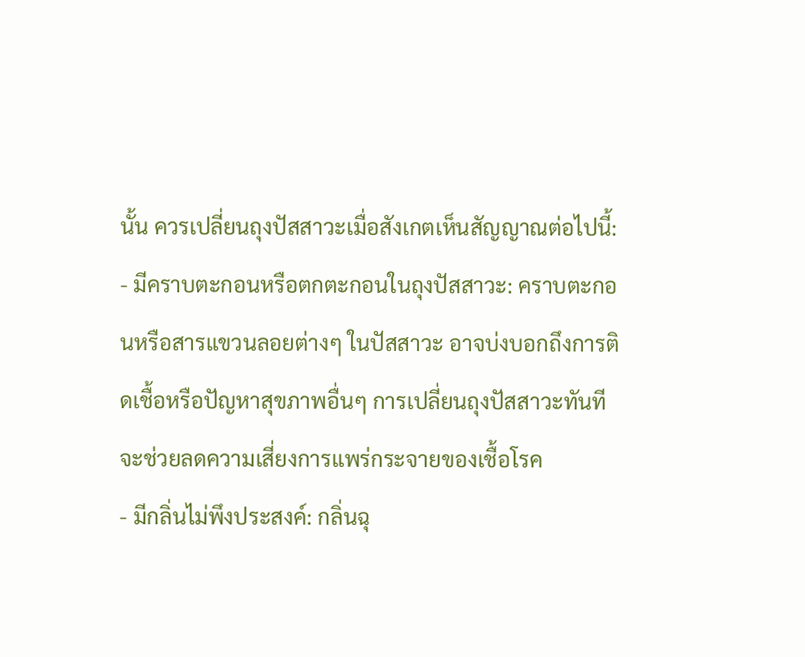นั้น ควรเปลี่ยนถุงปัสสาวะเมื่อสังเกตเห็นสัญญาณต่อไปนี้:
- มีคราบตะกอนหรือตกตะกอนในถุงปัสสาวะ: คราบตะกอนหรือสารแขวนลอยต่างๆ ในปัสสาวะ อาจบ่งบอกถึงการติดเชื้อหรือปัญหาสุขภาพอื่นๆ การเปลี่ยนถุงปัสสาวะทันทีจะช่วยลดความเสี่ยงการแพร่กระจายของเชื้อโรค
- มีกลิ่นไม่พึงประสงค์: กลิ่นฉุ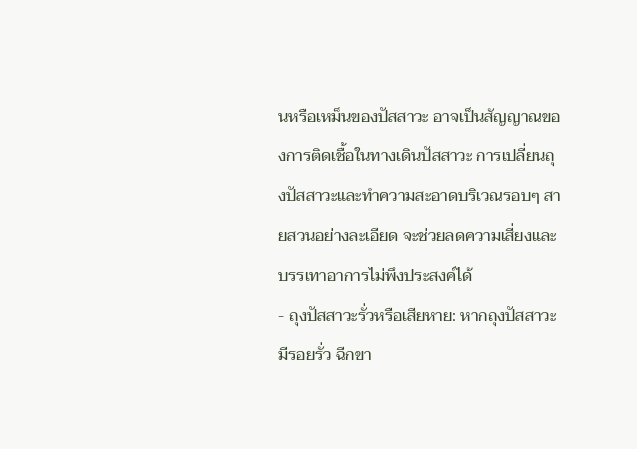นหรือเหม็นของปัสสาวะ อาจเป็นสัญญาณของการติดเชื้อในทางเดินปัสสาวะ การเปลี่ยนถุงปัสสาวะและทำความสะอาดบริเวณรอบๆ สายสวนอย่างละเอียด จะช่วยลดความเสี่ยงและบรรเทาอาการไม่พึงประสงค์ได้
- ถุงปัสสาวะรั่วหรือเสียหาย: หากถุงปัสสาวะมีรอยรั่ว ฉีกขา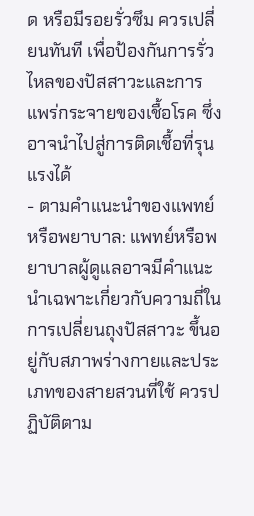ด หรือมีรอยรั่วซึม ควรเปลี่ยนทันที เพื่อป้องกันการรั่วไหลของปัสสาวะและการแพร่กระจายของเชื้อโรค ซึ่งอาจนำไปสู่การติดเชื้อที่รุนแรงได้
- ตามคำแนะนำของแพทย์หรือพยาบาล: แพทย์หรือพยาบาลผู้ดูแลอาจมีคำแนะนำเฉพาะเกี่ยวกับความถี่ในการเปลี่ยนถุงปัสสาวะ ขึ้นอยู่กับสภาพร่างกายและประเภทของสายสวนที่ใช้ ควรปฏิบัติตาม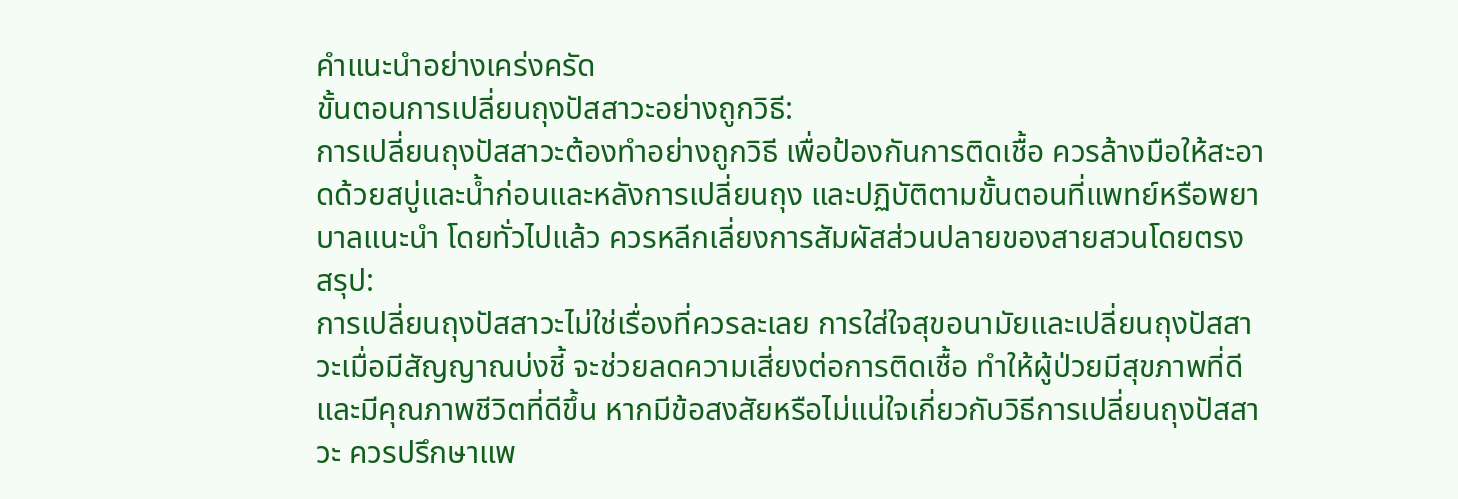คำแนะนำอย่างเคร่งครัด
ขั้นตอนการเปลี่ยนถุงปัสสาวะอย่างถูกวิธี:
การเปลี่ยนถุงปัสสาวะต้องทำอย่างถูกวิธี เพื่อป้องกันการติดเชื้อ ควรล้างมือให้สะอาดด้วยสบู่และน้ำก่อนและหลังการเปลี่ยนถุง และปฏิบัติตามขั้นตอนที่แพทย์หรือพยาบาลแนะนำ โดยทั่วไปแล้ว ควรหลีกเลี่ยงการสัมผัสส่วนปลายของสายสวนโดยตรง
สรุป:
การเปลี่ยนถุงปัสสาวะไม่ใช่เรื่องที่ควรละเลย การใส่ใจสุขอนามัยและเปลี่ยนถุงปัสสาวะเมื่อมีสัญญาณบ่งชี้ จะช่วยลดความเสี่ยงต่อการติดเชื้อ ทำให้ผู้ป่วยมีสุขภาพที่ดีและมีคุณภาพชีวิตที่ดีขึ้น หากมีข้อสงสัยหรือไม่แน่ใจเกี่ยวกับวิธีการเปลี่ยนถุงปัสสาวะ ควรปรึกษาแพ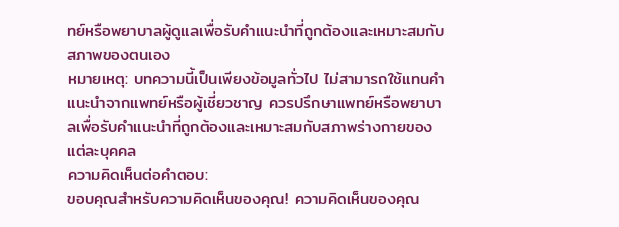ทย์หรือพยาบาลผู้ดูแลเพื่อรับคำแนะนำที่ถูกต้องและเหมาะสมกับสภาพของตนเอง
หมายเหตุ: บทความนี้เป็นเพียงข้อมูลทั่วไป ไม่สามารถใช้แทนคำแนะนำจากแพทย์หรือผู้เชี่ยวชาญ ควรปรึกษาแพทย์หรือพยาบาลเพื่อรับคำแนะนำที่ถูกต้องและเหมาะสมกับสภาพร่างกายของแต่ละบุคคล
ความคิดเห็นต่อคำตอบ:
ขอบคุณสำหรับความคิดเห็นของคุณ! ความคิดเห็นของคุณ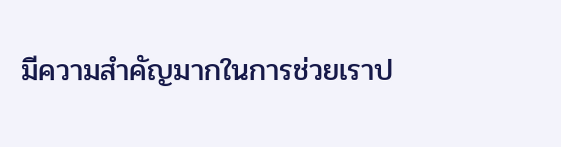มีความสำคัญมากในการช่วยเราป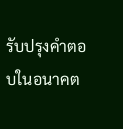รับปรุงคำตอบในอนาคต